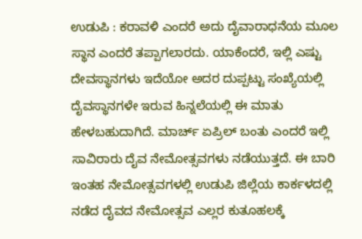ಉಡುಪಿ : ಕರಾವಳಿ ಎಂದರೆ ಅದು ದೈವಾರಾಧನೆಯ ಮೂಲ ಸ್ಥಾನ ಎಂದರೆ ತಪ್ಪಾಗಲಾರದು. ಯಾಕೆಂದರೆ, ಇಲ್ಲಿ ಎಷ್ಟು ದೇವಸ್ಥಾನಗಳು ಇದೆಯೋ ಅದರ ದುಪ್ಪಟ್ಟು ಸಂಖ್ಯೆಯಲ್ಲಿ ದೈವಸ್ಥಾನಗಳೇ ಇರುವ ಹಿನ್ನಲೆಯಲ್ಲಿ ಈ ಮಾತು ಹೇಳಬಹುದಾಗಿದೆ. ಮಾರ್ಚ್ ಏಪ್ರಿಲ್ ಬಂತು ಎಂದರೆ ಇಲ್ಲಿ ಸಾವಿರಾರು ದೈವ ನೇಮೋತ್ಸವಗಳು ನಡೆಯುತ್ತದೆ. ಈ ಬಾರಿ ಇಂತಹ ನೇಮೋತ್ಸವಗಳಲ್ಲಿ ಉಡುಪಿ ಜಿಲ್ಲೆಯ ಕಾರ್ಕಳದಲ್ಲಿ ನಡೆದ ದೈವದ ನೇಮೋತ್ಸವ ಎಲ್ಲರ ಕುತೂಹಲಕ್ಕೆ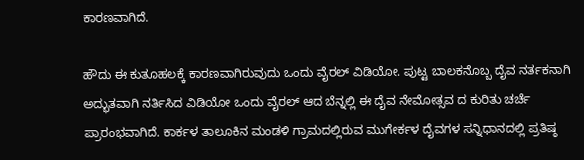ಕಾರಣವಾಗಿದೆ.

ಹೌದು ಈ ಕುತೂಹಲಕ್ಕೆ ಕಾರಣವಾಗಿರುವುದು ಒಂದು ವೈರಲ್ ವಿಡಿಯೋ. ಪುಟ್ಟ ಬಾಲಕನೊಬ್ಬ ದೈವ ನರ್ತಕನಾಗಿ ಅದ್ಭುತವಾಗಿ ನರ್ತಿಸಿದ ವಿಡಿಯೋ ಒಂದು ವೈರಲ್ ಆದ ಬೆನ್ನಲ್ಲಿ ಈ ದೈವ ನೇಮೋತ್ಸವ ದ ಕುರಿತು ಚರ್ಚೆ ಪ್ರಾರಂಭವಾಗಿದೆ. ಕಾರ್ಕಳ ತಾಲೂಕಿನ ಮಂಡಳಿ ಗ್ರಾಮದಲ್ಲಿರುವ ಮುಗೇರ್ಕಳ ದೈವಗಳ ಸನ್ನಿಧಾನದಲ್ಲಿ ಪ್ರತಿಷ್ಠ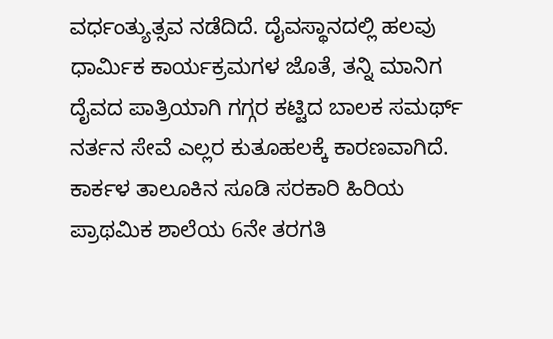ವರ್ಧಂತ್ಯುತ್ಸವ ನಡೆದಿದೆ. ದೈವಸ್ಥಾನದಲ್ಲಿ ಹಲವು ಧಾರ್ಮಿಕ ಕಾರ್ಯಕ್ರಮಗಳ ಜೊತೆ, ತನ್ನಿ ಮಾನಿಗ ದೈವದ ಪಾತ್ರಿಯಾಗಿ ಗಗ್ಗರ ಕಟ್ಟಿದ ಬಾಲಕ ಸಮರ್ಥ್ ನರ್ತನ ಸೇವೆ ಎಲ್ಲರ ಕುತೂಹಲಕ್ಕೆ ಕಾರಣವಾಗಿದೆ. ಕಾರ್ಕಳ ತಾಲೂಕಿನ ಸೂಡಿ ಸರಕಾರಿ ಹಿರಿಯ ಪ್ರಾಥಮಿಕ ಶಾಲೆಯ 6ನೇ ತರಗತಿ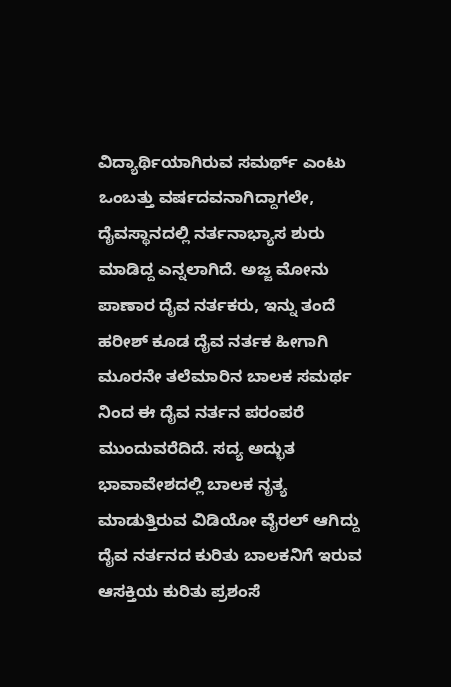ವಿದ್ಯಾರ್ಥಿಯಾಗಿರುವ ಸಮರ್ಥ್ ಎಂಟು ಒಂಬತ್ತು ವರ್ಷದವನಾಗಿದ್ದಾಗಲೇ, ದೈವಸ್ಥಾನದಲ್ಲಿ ನರ್ತನಾಭ್ಯಾಸ ಶುರು ಮಾಡಿದ್ದ ಎನ್ನಲಾಗಿದೆ. ಅಜ್ಜ ಮೋನು ಪಾಣಾರ ದೈವ ನರ್ತಕರು, ಇನ್ನು ತಂದೆ ಹರೀಶ್ ಕೂಡ ದೈವ ನರ್ತಕ ಹೀಗಾಗಿ ಮೂರನೇ ತಲೆಮಾರಿನ ಬಾಲಕ ಸಮರ್ಥ ನಿಂದ ಈ ದೈವ ನರ್ತನ ಪರಂಪರೆ ಮುಂದುವರೆದಿದೆ. ಸದ್ಯ ಅದ್ಭುತ ಭಾವಾವೇಶದಲ್ಲಿ ಬಾಲಕ ನೃತ್ಯ ಮಾಡುತ್ತಿರುವ ವಿಡಿಯೋ ವೈರಲ್ ಆಗಿದ್ದು ದೈವ ನರ್ತನದ ಕುರಿತು ಬಾಲಕನಿಗೆ ಇರುವ ಆಸಕ್ತಿಯ ಕುರಿತು ಪ್ರಶಂಸೆ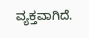ವ್ಯಕ್ತವಾಗಿದೆ.